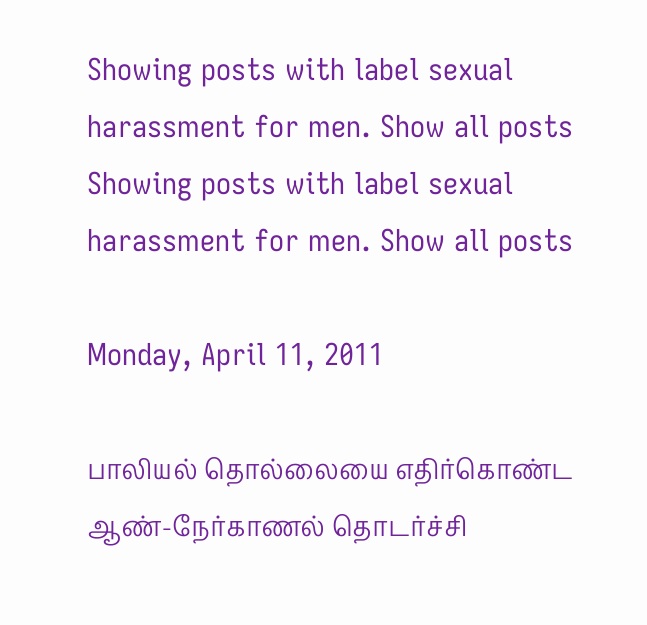Showing posts with label sexual harassment for men. Show all posts
Showing posts with label sexual harassment for men. Show all posts

Monday, April 11, 2011

பாலியல் தொல்லையை எதிர்கொண்ட ஆண்-நேர்காணல் தொடர்ச்சி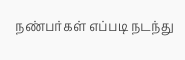நண்பர்கள் எப்படி நடந்து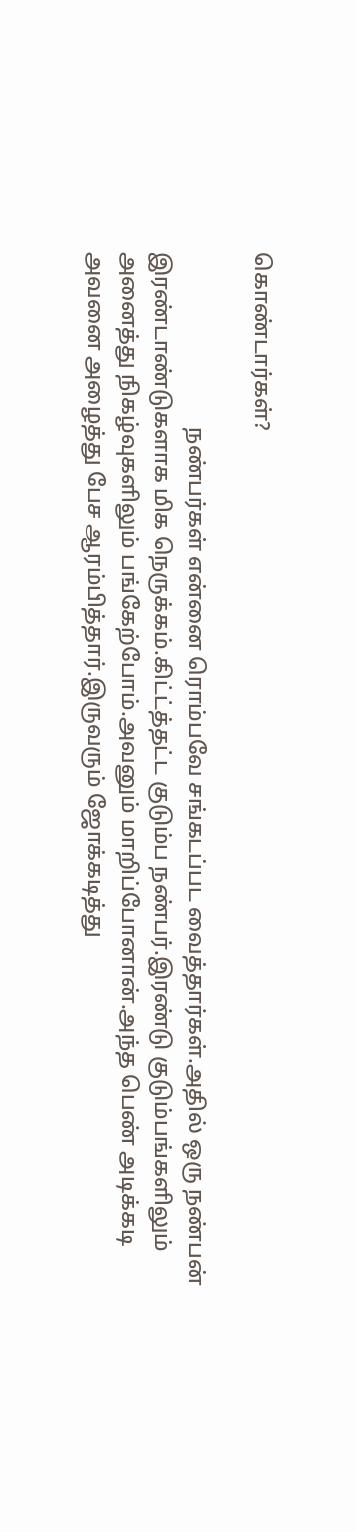கொண்டார்கள்?

                                நண்பர்கள் என்னை ரொம்பவே சங்கடப்பட வைத்தார்கள்.அதில் ஒரு நண்பன் இரண்டாண்டுகளாக மிக நெருக்கம்.கிட்ட்த்தட்ட குடும்ப நண்பர்.இரண்டு குடும்பங்களிலும் அனைத்து நிகழ்வுகளிலும் பங்கேற்போம்.அவனும் மாறிப்போனான்.அந்த பெண் அடிக்கடி அவனை அழைத்து பேச ஆரம்பித்தார்.இருவரும் ஜோக்கடித்து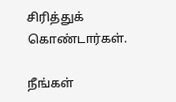சிரித்துக் கொண்டார்கள்.

நீங்கள்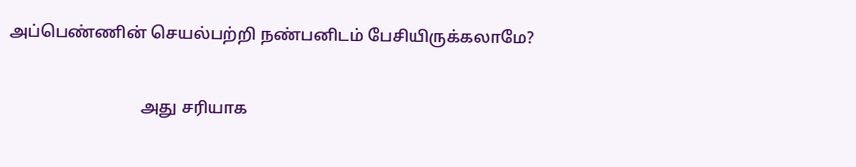அப்பெண்ணின் செயல்பற்றி நண்பனிடம் பேசியிருக்கலாமே?

                                அது சரியாக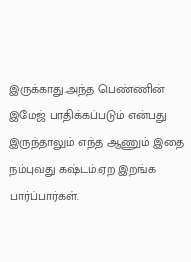இருக்காது.அந்த பெண்ணின் இமேஜ் பாதிக்கப்படும் என்பது இருந்தாலும் எந்த ஆணும் இதை நம்புவது கஷ்டம்.ஏற இறங்க பார்ப்பார்கள்.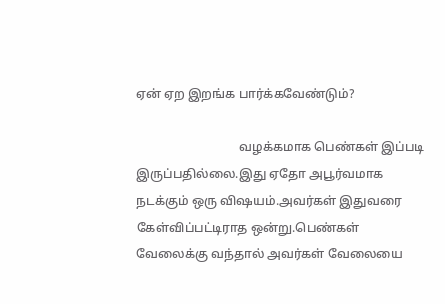ஏன் ஏற இறங்க பார்க்கவேண்டும்?

                                 வழக்கமாக பெண்கள் இப்படி இருப்பதில்லை.இது ஏதோ அபூர்வமாக நடக்கும் ஒரு விஷயம்.அவர்கள் இதுவரை கேள்விப்பட்டிராத ஒன்று.பெண்கள் வேலைக்கு வந்தால் அவர்கள் வேலையை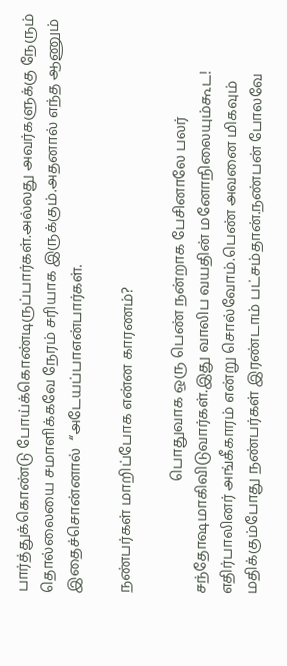பார்த்துக்கொண்டு போய்க்கொண்டிருப்பார்கள்.அல்லது அவர்களுக்கு நேரும் தொல்லையை சமாளிக்கவே நேரம் சரியாக இருக்கும்.அதனால் எந்த ஆணும் இதைச்சொன்னால்  “அடேயப்பாஎன்பார்கள்.

நண்பர்கள் மாறிப்போக என்ன காரணம்?

                               பொதுவாக ஒரு பெண் நன்றாக பேசினாலே பலர் சந்தோஷமாகிவிடுவார்கள்.இது வாலிப வயதின் மனோநிலையும்கூட! எதிர்பாலினர் அங்கீகாரம் என்று சொல்வோம்.பெண் அவனை மிகவும் மதிக்கும்போது நண்பர்கள் இரண்டாம் பட்சம்தான்.நண்பன் போலவே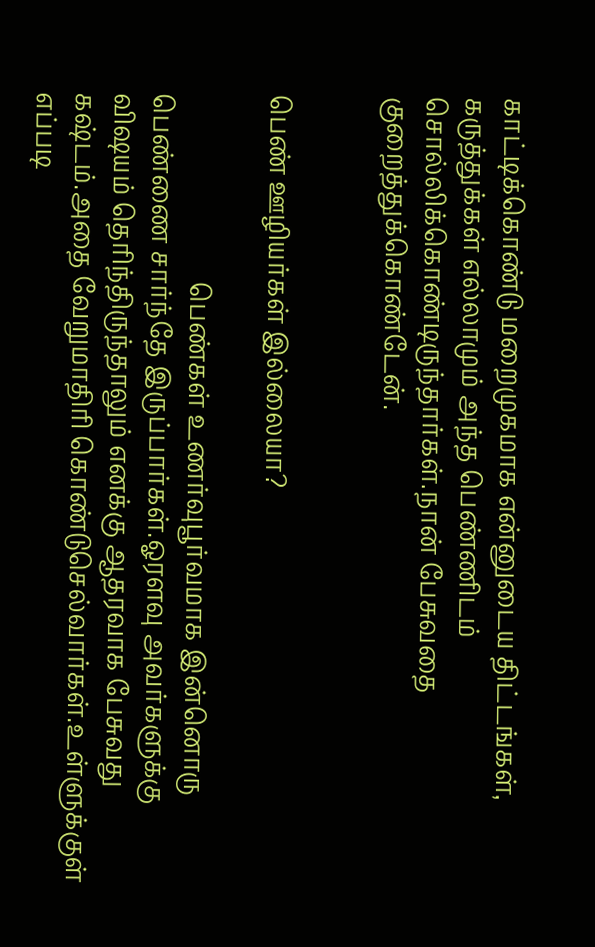காட்டிக்கொண்டு மறைமுகமாக என்னுடைய திட்டங்கள், கருத்துக்கள் எல்லாமும் அந்த பெண்ணிடம் சொல்லிக்கொண்டிருந்தார்கள்.நான் பேசுவதை குறைத்துக்கொண்டேன்.


பெண் ஊழியர்கள் இல்லையா?

                              பெண்கள் உணர்வுபூர்வமாக இன்னொரு பெண்ணை சார்ந்தே இருப்பார்கள்.ஓரளவு அவர்களுக்கு விஷயம் தெரிந்திருந்தாலும் எனக்கு ஆதரவாக பேசுவது கஷ்டம்.அதை வேறுமாதிரி கொண்டுசெல்வார்கள்.உள்ளுக்குள் எப்படி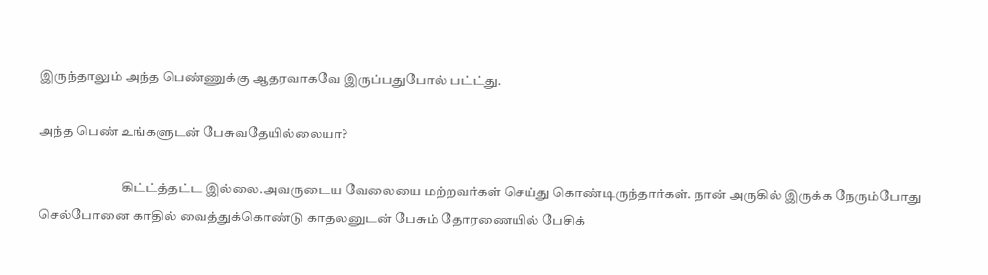இருந்தாலும் அந்த பெண்ணுக்கு ஆதரவாகவே இருப்பதுபோல் பட்ட்து.

அந்த பெண் உங்களுடன் பேசுவதேயில்லையா?

                               கிட்ட்த்தட்ட இல்லை.அவருடைய வேலையை மற்றவர்கள் செய்து கொண்டிருந்தார்கள். நான் அருகில் இருக்க நேரும்போது செல்போனை காதில் வைத்துக்கொண்டு காதலனுடன் பேசும் தோரணையில் பேசிக்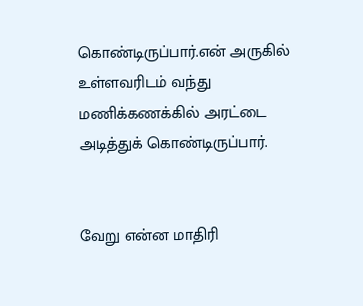கொண்டிருப்பார்.என் அருகில் உள்ளவரிடம் வந்து மணிக்கணக்கில் அரட்டை அடித்துக் கொண்டிருப்பார்.


வேறு என்ன மாதிரி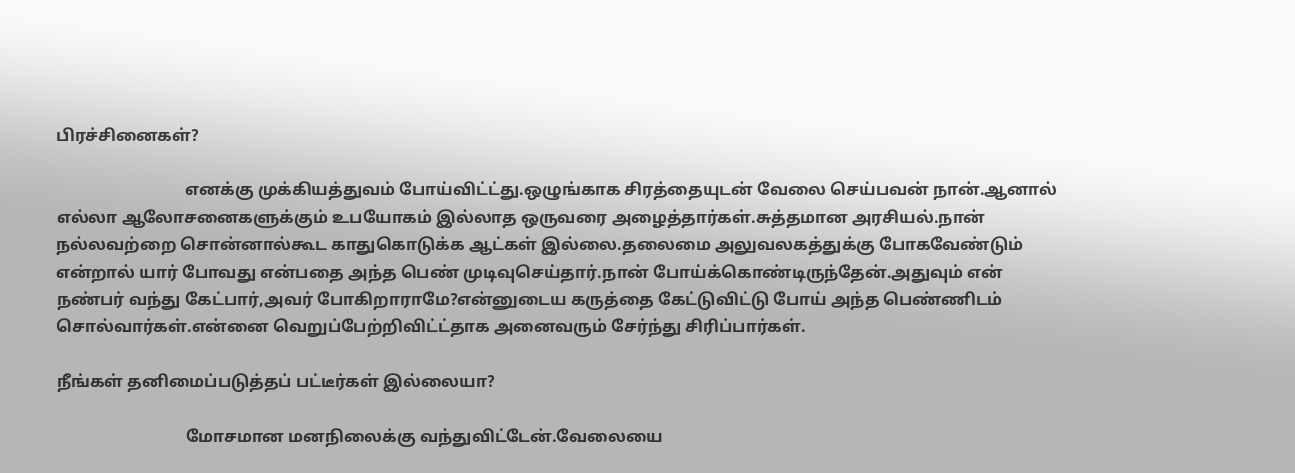பிரச்சினைகள்?

                               எனக்கு முக்கியத்துவம் போய்விட்ட்து.ஒழுங்காக சிரத்தையுடன் வேலை செய்பவன் நான்.ஆனால் எல்லா ஆலோசனைகளுக்கும் உபயோகம் இல்லாத ஒருவரை அழைத்தார்கள்.சுத்தமான அரசியல்.நான் நல்லவற்றை சொன்னால்கூட காதுகொடுக்க ஆட்கள் இல்லை.தலைமை அலுவலகத்துக்கு போகவேண்டும் என்றால் யார் போவது என்பதை அந்த பெண் முடிவுசெய்தார்.நான் போய்க்கொண்டிருந்தேன்.அதுவும் என் நண்பர் வந்து கேட்பார்,அவர் போகிறாராமே?என்னுடைய கருத்தை கேட்டுவிட்டு போய் அந்த பெண்ணிடம் சொல்வார்கள்.என்னை வெறுப்பேற்றிவிட்ட்தாக அனைவரும் சேர்ந்து சிரிப்பார்கள்.

நீங்கள் தனிமைப்படுத்தப் பட்டீர்கள் இல்லையா?

                               மோசமான மனநிலைக்கு வந்துவிட்டேன்.வேலையை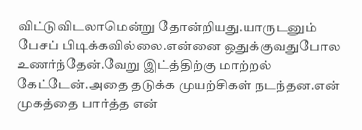விட்டுவிடலாமென்று தோன்றியது.யாருடனும் பேசப் பிடிக்கவில்லை.என்னை ஒதுக்குவதுபோல உணர்ந்தேன்.வேறு இட்த்திற்கு மாற்றல் கேட்டேன்.அதை தடுக்க முயற்சிகள் நடந்தன.என் முகத்தை பார்த்த என்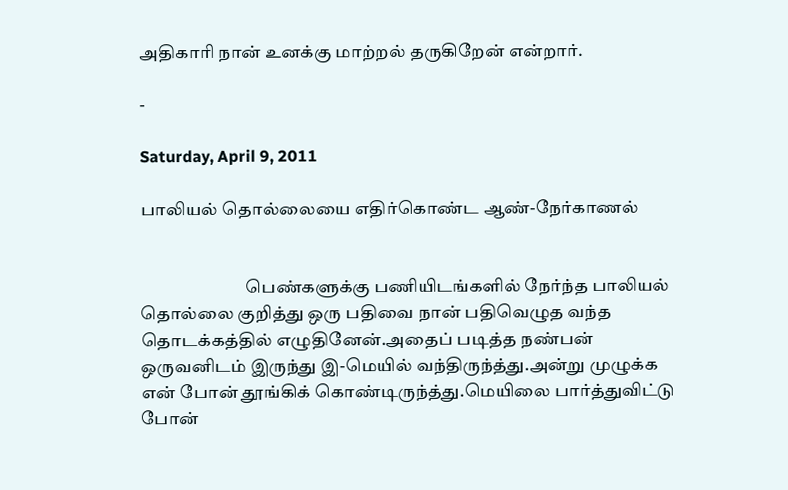அதிகாரி நான் உனக்கு மாற்றல் தருகிறேன் என்றார்.

-

Saturday, April 9, 2011

பாலியல் தொல்லையை எதிர்கொண்ட ஆண்-நேர்காணல்


                              பெண்களுக்கு பணியிடங்களில் நேர்ந்த பாலியல் தொல்லை குறித்து ஒரு பதிவை நான் பதிவெழுத வந்த தொடக்கத்தில் எழுதினேன்.அதைப் படித்த நண்பன் ஒருவனிடம் இருந்து இ-மெயில் வந்திருந்த்து.அன்று முழுக்க என் போன் தூங்கிக் கொண்டிருந்த்து.மெயிலை பார்த்துவிட்டு போன்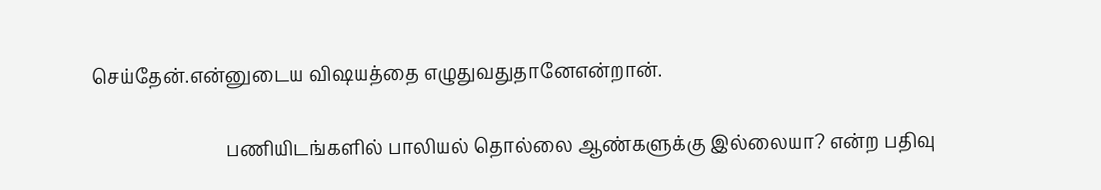செய்தேன்.என்னுடைய விஷயத்தை எழுதுவதுதானேஎன்றான்.

                             பணியிடங்களில் பாலியல் தொல்லை ஆண்களுக்கு இல்லையா? என்ற பதிவு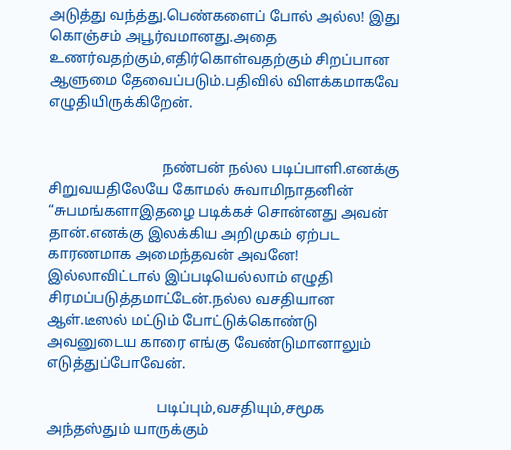அடுத்து வந்த்து.பெண்களைப் போல் அல்ல! இது கொஞ்சம் அபூர்வமானது.அதை உணர்வதற்கும்,எதிர்கொள்வதற்கும் சிறப்பான ஆளுமை தேவைப்படும்.பதிவில் விளக்கமாகவே எழுதியிருக்கிறேன்.


                               நண்பன் நல்ல படிப்பாளி.எனக்கு சிறுவயதிலேயே கோமல் சுவாமிநாதனின் “சுபமங்களாஇதழை படிக்கச் சொன்னது அவன் தான்.எனக்கு இலக்கிய அறிமுகம் ஏற்பட காரணமாக அமைந்தவன் அவனே! இல்லாவிட்டால் இப்படியெல்லாம் எழுதி சிரமப்படுத்தமாட்டேன்.நல்ல வசதியான ஆள்.டீஸல் மட்டும் போட்டுக்கொண்டு அவனுடைய காரை எங்கு வேண்டுமானாலும் எடுத்துப்போவேன்.

                              படிப்பும்,வசதியும்,சமூக அந்தஸ்தும் யாருக்கும்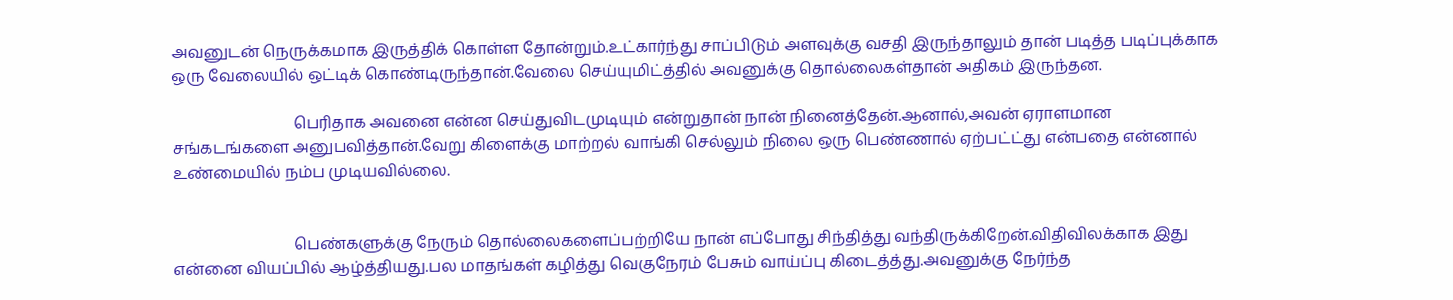அவனுடன் நெருக்கமாக இருத்திக் கொள்ள தோன்றும்.உட்கார்ந்து சாப்பிடும் அளவுக்கு வசதி இருந்தாலும் தான் படித்த படிப்புக்காக ஒரு வேலையில் ஒட்டிக் கொண்டிருந்தான்.வேலை செய்யுமிட்த்தில் அவனுக்கு தொல்லைகள்தான் அதிகம் இருந்தன.

                               பெரிதாக அவனை என்ன செய்துவிடமுடியும் என்றுதான் நான் நினைத்தேன்.ஆனால்,அவன் ஏராளமான சங்கடங்களை அனுபவித்தான்.வேறு கிளைக்கு மாற்றல் வாங்கி செல்லும் நிலை ஒரு பெண்ணால் ஏற்பட்ட்து என்பதை என்னால் உண்மையில் நம்ப முடியவில்லை.


                               பெண்களுக்கு நேரும் தொல்லைகளைப்பற்றியே நான் எப்போது சிந்தித்து வந்திருக்கிறேன்.விதிவிலக்காக இது என்னை வியப்பில் ஆழ்த்தியது.பல மாதங்கள் கழித்து வெகுநேரம் பேசும் வாய்ப்பு கிடைத்த்து.அவனுக்கு நேர்ந்த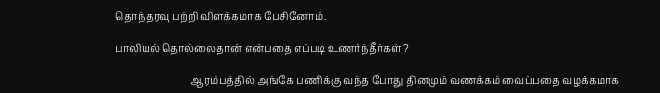தொந்தரவு பற்றி விளக்கமாக பேசினோம்.

பாலியல் தொல்லைதான் என்பதை எப்படி உணர்ந்தீர்கள்?

                              ஆரம்பத்தில் அங்கே பணிக்கு வந்த போது தினமும் வணக்கம் வைப்பதை வழக்கமாக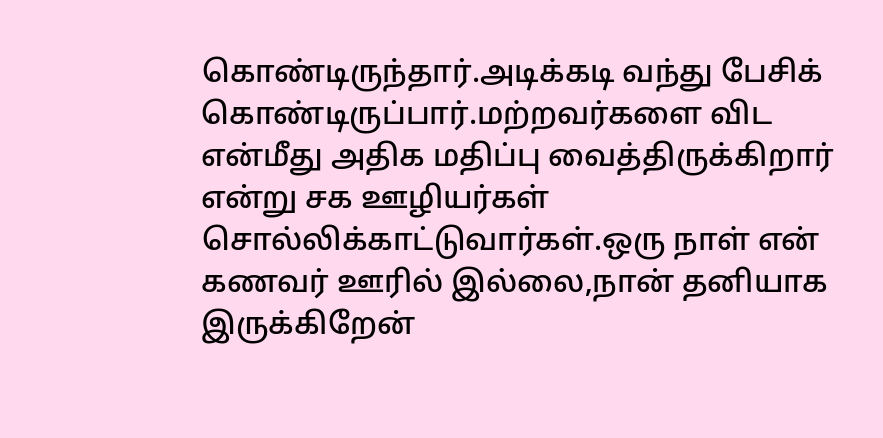கொண்டிருந்தார்.அடிக்கடி வந்து பேசிக் கொண்டிருப்பார்.மற்றவர்களை விட என்மீது அதிக மதிப்பு வைத்திருக்கிறார் என்று சக ஊழியர்கள் சொல்லிக்காட்டுவார்கள்.ஒரு நாள் என் கணவர் ஊரில் இல்லை,நான் தனியாக இருக்கிறேன்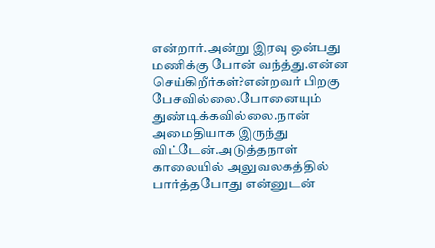என்றார்.அன்று இரவு ஒன்பது மணிக்கு போன் வந்த்து.என்ன செய்கிறீர்கள்?என்றவர் பிறகு பேசவில்லை.போனையும் துண்டிக்கவில்லை.நான் அமைதியாக இருந்து விட்டேன்.அடுத்தநாள் காலையில் அலுவலகத்தில் பார்த்தபோது என்னுடன்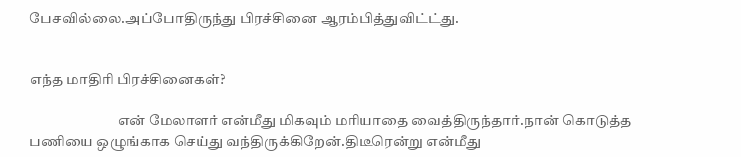பேசவில்லை.அப்போதிருந்து பிரச்சினை ஆரம்பித்துவிட்ட்து.


எந்த மாதிரி பிரச்சினைகள்?

                               என் மேலாளர் என்மீது மிகவும் மரியாதை வைத்திருந்தார்.நான் கொடுத்த பணியை ஒழுங்காக செய்து வந்திருக்கிறேன்.திடீரென்று என்மீது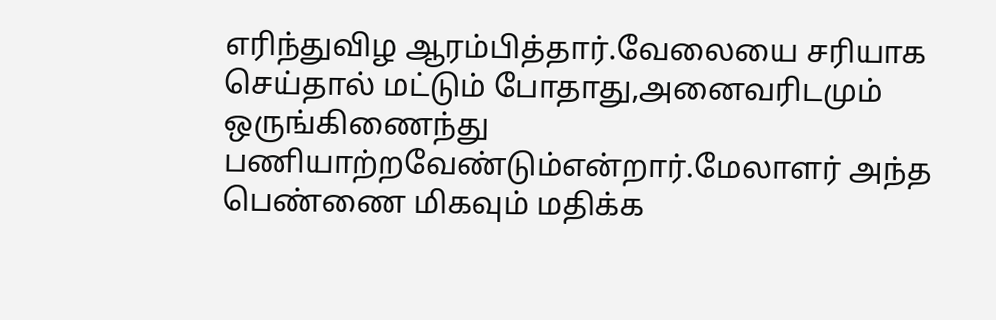எரிந்துவிழ ஆரம்பித்தார்.வேலையை சரியாக செய்தால் மட்டும் போதாது,அனைவரிடமும் ஒருங்கிணைந்து பணியாற்றவேண்டும்என்றார்.மேலாளர் அந்த பெண்ணை மிகவும் மதிக்க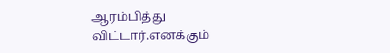ஆரம்பித்து விட்டார்.எனக்கும்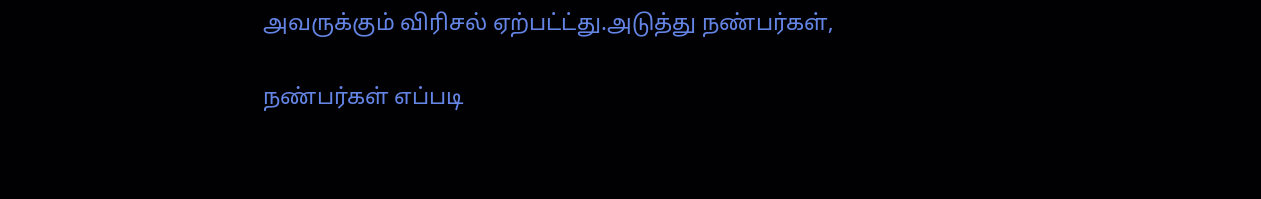அவருக்கும் விரிசல் ஏற்பட்ட்து.அடுத்து நண்பர்கள்,

நண்பர்கள் எப்படி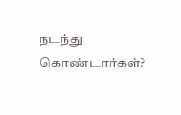நடந்து கொண்டார்கள்?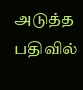அடுத்த பதிவில்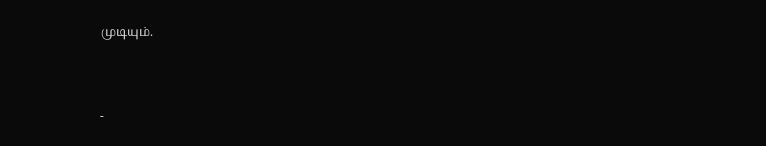முடியும்.



-